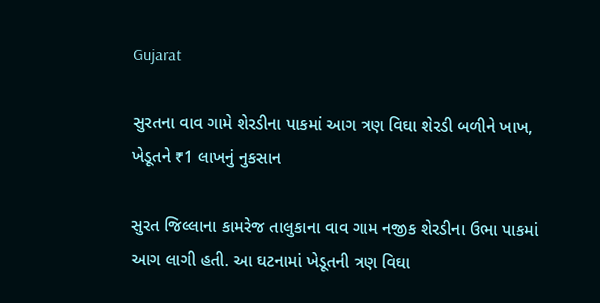Gujarat

સુરતના વાવ ગામે શેરડીના પાકમાં આગ ત્રણ વિઘા શેરડી બળીને ખાખ, ખેડૂતને ₹1 લાખનું નુકસાન

સુરત જિલ્લાના કામરેજ તાલુકાના વાવ ગામ નજીક શેરડીના ઉભા પાકમાં આગ લાગી હતી. આ ઘટનામાં ખેડૂતની ત્રણ વિઘા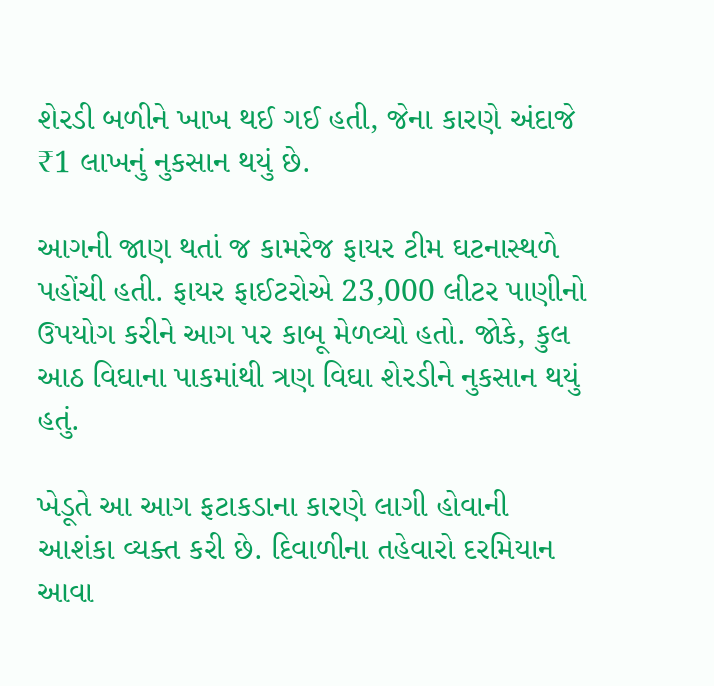શેરડી બળીને ખાખ થઈ ગઈ હતી, જેના કારણે અંદાજે ₹1 લાખનું નુકસાન થયું છે.

આગની જાણ થતાં જ કામરેજ ફાયર ટીમ ઘટનાસ્થળે પહોંચી હતી. ફાયર ફાઈટરોએ 23,000 લીટર પાણીનો ઉપયોગ કરીને આગ પર કાબૂ મેળવ્યો હતો. જોકે, કુલ આઠ વિઘાના પાકમાંથી ત્રણ વિઘા શેરડીને નુકસાન થયું હતું.

ખેડૂતે આ આગ ફટાકડાના કારણે લાગી હોવાની આશંકા વ્યક્ત કરી છે. દિવાળીના તહેવારો દરમિયાન આવા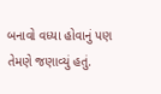બનાવો વધ્યા હોવાનું પણ તેમણે જણાવ્યું હતું.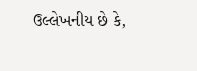ઉલ્લેખનીય છે કે,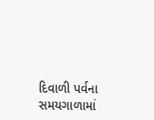દિવાળી પર્વના સમયગાળામાં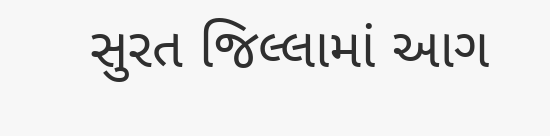સુરત જિલ્લામાં આગ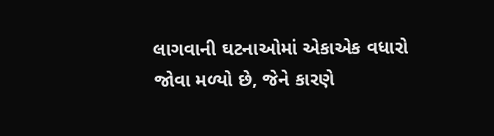લાગવાની ઘટનાઓમાં એકાએક વધારો જોવા મળ્યો છે, જેને કારણે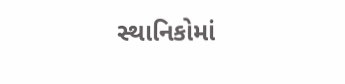સ્થાનિકોમાં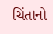ચિંતાનો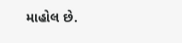માહોલ છે.